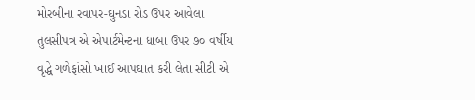મોરબીના રવાપર-ઘુનડા રોડ ઉપર આવેલા તુલસીપત્ર એ એપાર્ટમેન્ટના ધાબા ઉપર ૭૦ વર્ષીય વૃદ્ધે ગળેફાંસો ખાઈ આપઘાત કરી લેતા સીટી એ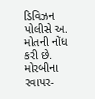ડિવિઝન પોલીસે અ. મોતની નોંધ કરી છે.
મોરબીના રવાપર-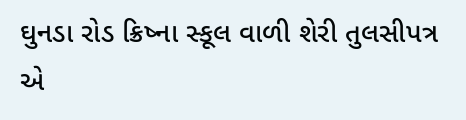ઘુનડા રોડ ક્રિષ્ના સ્કૂલ વાળી શેરી તુલસીપત્ર એ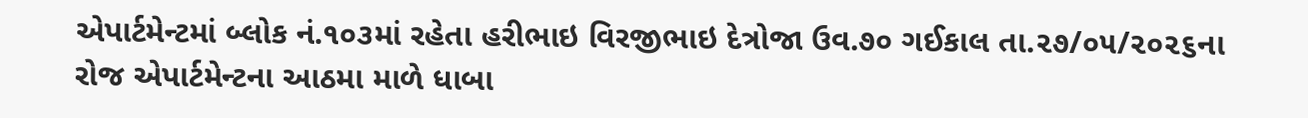એપાર્ટમેન્ટમાં બ્લોક નં.૧૦૩માં રહેતા હરીભાઇ વિરજીભાઇ દેત્રોજા ઉવ.૭૦ ગઈકાલ તા.૨૭/૦૫/૨૦૨૬ના રોજ એપાર્ટમેન્ટના આઠમા માળે ધાબા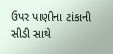ઉપર પાણીના ટાંકાની સીડી સાથે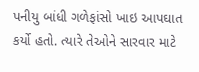પનીયુ બાંધી ગળેફાંસો ખાઇ આપઘાત કર્યો હતો. ત્યારે તેઓને સારવાર માટે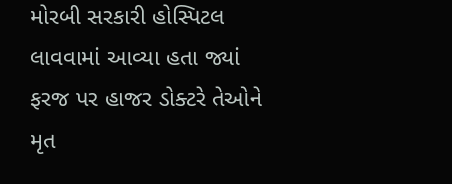મોરબી સરકારી હોસ્પિટલ લાવવામાં આવ્યા હતા જ્યાં ફરજ પર હાજર ડોક્ટરે તેઓને મૃત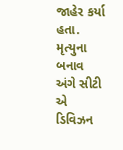જાહેર કર્યા હતા. મૃત્યુના બનાવ અંગે સીટી એ ડિવિઝન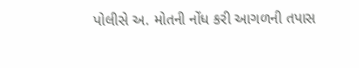પોલીસે અ. મોતની નોંધ કરી આગળની તપાસ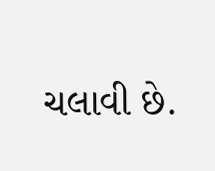ચલાવી છે.